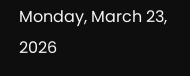Monday, March 23, 2026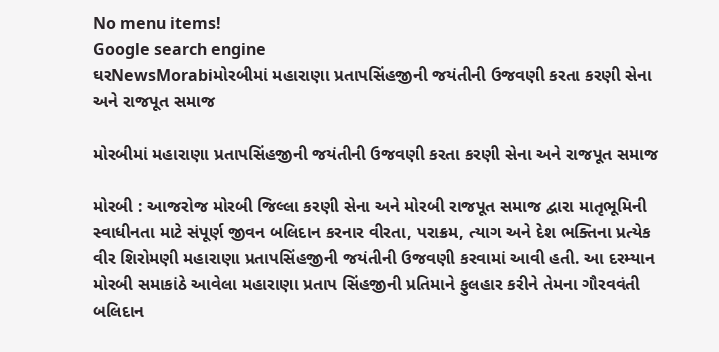No menu items!
Google search engine
ઘરNewsMorabiમોરબીમાં મહારાણા પ્રતાપસિંહજીની જયંતીની ઉજવણી કરતા કરણી સેના અને રાજપૂત સમાજ

મોરબીમાં મહારાણા પ્રતાપસિંહજીની જયંતીની ઉજવણી કરતા કરણી સેના અને રાજપૂત સમાજ

મોરબી : આજરોજ મોરબી જિલ્લા કરણી સેના અને મોરબી રાજપૂત સમાજ દ્વારા માતૃભૂમિની સ્વાધીનતા માટે સંપૂર્ણ જીવન બલિદાન કરનાર વીરતા, પરાક્રમ, ત્યાગ અને દેશ ભક્તિના પ્રત્યેક વીર શિરોમણી મહારાણા પ્રતાપસિંહજીની જયંતીની ઉજવણી કરવામાં આવી હતી. આ દરમ્યાન મોરબી સમાકાંઠે આવેલા મહારાણા પ્રતાપ સિંહજીની પ્રતિમાને ફુલહાર કરીને તેમના ગૌરવવંતી બલિદાન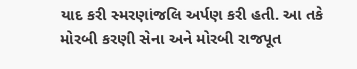યાદ કરી સ્મરણાંજલિ અર્પણ કરી હતી. આ તકે મોરબી કરણી સેના અને મોરબી રાજપૂત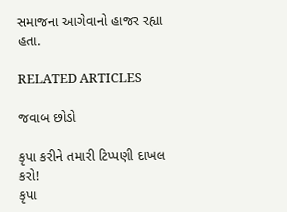સમાજના આગેવાનો હાજર રહ્યા હતા.

RELATED ARTICLES

જવાબ છોડો

કૃપા કરીને તમારી ટિપ્પણી દાખલ કરો!
કૃપા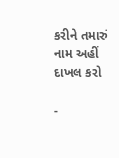કરીને તમારું નામ અહીં દાખલ કરો

-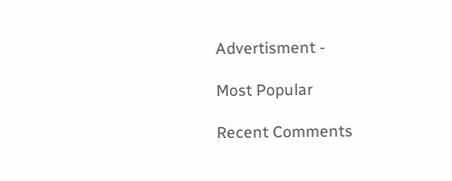Advertisment -

Most Popular

Recent Comments